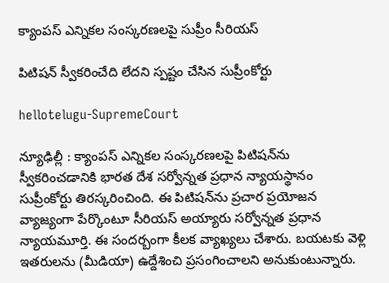క్యాంప‌స్ ఎన్నిక‌ల సంస్క‌ర‌ణ‌ల‌పై సుప్రీం సీరియ‌స్

పిటిష‌న్ స్వీక‌రించేది లేద‌ని స్ప‌ష్టం చేసిన సుప్రీంకోర్టు

hellotelugu-SupremeCourt

న్యూఢిల్లీ : క్యాంపస్ ఎన్నికల సంస్కరణలపై పిటిషన్‌ను స్వీకరించడానికి భార‌త దేశ స‌ర్వోన్న‌త ప్ర‌ధాన న్యాయ‌స్థానం సుప్రీంకోర్టు తిరస్కరించింది. ఈ పిటిషన్‌ను ప్రచార ప్రయోజన వ్యాజ్యంగా పేర్కొంటూ సీరియ‌స్ అయ్యారు స‌ర్వోన్న‌త ప్ర‌ధాన న్యాయ‌మూర్తి. ఈ సంద‌ర్బంగా కీల‌క వ్యాఖ్య‌లు చేశారు. బయటకు వెళ్లి ఇతరులను (మీడియా) ఉద్దేశించి ప్రసంగించాలని అనుకుంటున్నారు.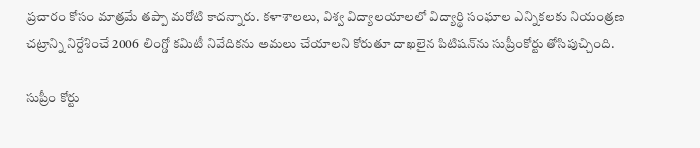ప్రచారం కోసం మాత్రమే త‌ప్పా మ‌రోటి కాద‌న్నారు. కళాశాలలు, విశ్వ విద్యాలయాలలో విద్యార్థి సంఘాల ఎన్నికలకు నియంత్రణ చట్రాన్ని నిర్దేశించే 2006 లింగ్డో కమిటీ నివేదికను అమలు చేయాలని కోరుతూ దాఖలైన పిటిషన్‌ను సుప్రీంకోర్టు తోసిపుచ్చింది.

సుప్రీం కోర్టు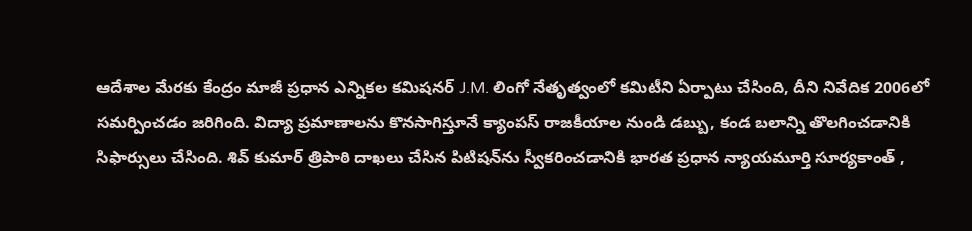ఆదేశాల మేరకు కేంద్రం మాజీ ప్రధాన ఎన్నికల కమిషనర్ J.M. లింగో నేతృత్వంలో కమిటీని ఏర్పాటు చేసింది, దీని నివేదిక 2006లో సమర్పించడం జ‌రిగింది. విద్యా ప్రమాణాలను కొనసాగిస్తూనే క్యాంపస్ రాజకీయాల నుండి డబ్బు, కండ బలాన్ని తొలగించడానికి సిఫార్సులు చేసింది. శివ్ కుమార్ త్రిపాఠి దాఖలు చేసిన పిటిషన్‌ను స్వీకరించడానికి భారత ప్రధాన న్యాయమూర్తి సూర్యకాంత్ ,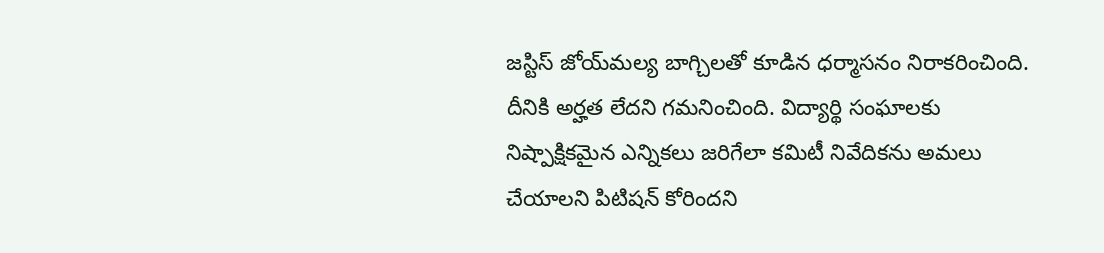జస్టిస్ జోయ్‌మల్య బాగ్చిలతో కూడిన ధర్మాసనం నిరాకరించింది. దీనికి అర్హత లేదని గమనించింది. విద్యార్థి సంఘాలకు నిష్పాక్షికమైన ఎన్నికలు జరిగేలా కమిటీ నివేదికను అమలు చేయాలని పిటిషన్ కోరిందని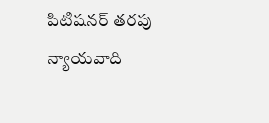పిటిషనర్ తరపు న్యాయవాది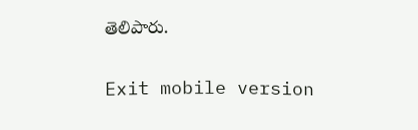తెలిపారు.

Exit mobile version